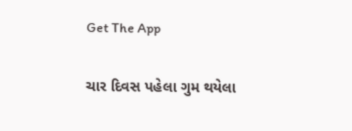Get The App

ચાર દિવસ પહેલા ગુમ થયેલા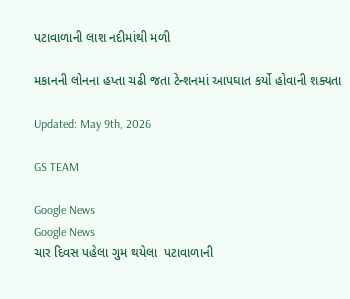પટાવાળાની લાશ નદીમાંથી મળી

મકાનની લોનના હપ્તા ચઢી જતા ટેન્શનમાં આપઘાત કર્યો હોવાની શક્યતા

Updated: May 9th, 2026

GS TEAM

Google News
Google News
ચાર દિવસ પહેલા ગુમ થયેલા  પટાવાળાની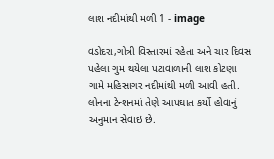લાશ નદીમાંથી મળી 1 - image

વડોદરા,ગોત્રી વિસ્તારમાં રહેતા અને ચાર દિવસ પહેલા ગુમ થયેલા પટાવાળાની લાશ કોટણા ગામે મહિસાગર નદીમાંથી મળી આવી હતી. લોનના ટેન્શનમાં તેણે આપઘાત કર્યો હોવાનું અનુમાન સેવાઇ છે.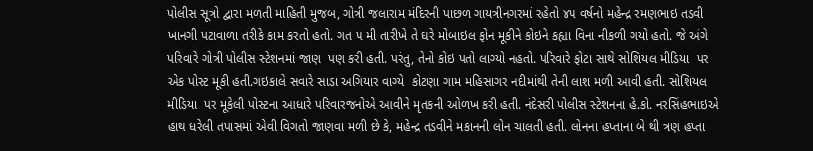પોલીસ સૂત્રો દ્વારા મળતી માહિતી મુજબ, ગોત્રી જલારામ મંદિરની પાછળ ગાયત્રીનગરમાં રહેતો ૪૫ વર્ષનો મહેન્દ્ર રમણભાઇ તડવી ખાનગી પટાવાળા તરીકે કામ કરતો હતો. ગત ૫ મી તારીખે તે ઘરે મોબાઇલ ફોન મૂકીને કોઇને કહ્યા વિના નીકળી ગયો હતો. જે અંગે પરિવારે ગોત્રી પોલીસ સ્ટેશનમાં જાણ  પણ કરી હતી. પરંતુ, તેનો કોઇ પતો લાગ્યો નહતો. પરિવારે ફોટા સાથે સોશિયલ મીડિયા  પર એક પોસ્ટ મૂકી હતી.ગઇકાલે સવારે સાડા અગિયાર વાગ્યે  કોટણા ગામ મહિસાગર નદીમાંથી તેની લાશ મળી આવી હતી. સોશિયલ મીડિયા  પર મૂકેલી પોસ્ટના આધારે પરિવારજનોએ આવીને મૃતકની ઓળખ કરી હતી. નંદેસરી પોલીસ સ્ટેશનના હે.કો. નરસિંહભાઇએ હાથ ધરેલી તપાસમાં એવી વિગતો જાણવા મળી છે કે, મહેન્દ્ર તડવીને મકાનની લોન ચાલતી હતી. લોનના હપ્તાના બે થી ત્રણ હપ્તા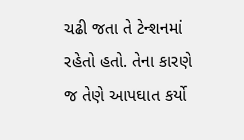ચઢી જતા તે ટેન્શનમાં રહેતો હતો. તેના કારણે જ તેણે આપઘાત કર્યો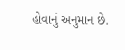હોવાનું અનુમાન છે.